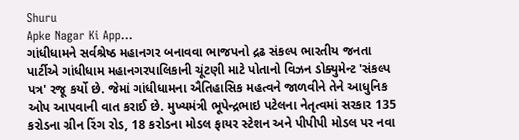Shuru
Apke Nagar Ki App…
ગાંધીધામને સર્વશ્રેષ્ઠ મહાનગર બનાવવા ભાજપનો દ્રઢ સંકલ્પ ભારતીય જનતા પાર્ટીએ ગાંધીધામ મહાનગરપાલિકાની ચૂંટણી માટે પોતાનો વિઝન ડોક્યુમેન્ટ 'સંકલ્પ પત્ર' રજૂ કર્યો છે. જેમાં ગાંધીધામના ઐતિહાસિક મહત્વને જાળવીને તેને આધુનિક ઓપ આપવાની વાત કરાઈ છે. મુખ્યમંત્રી ભૂપેન્દ્રભાઇ પટેલના નેતૃત્વમાં સરકાર 135 કરોડના ગ્રીન રિંગ રોડ, 18 કરોડના મોડલ ફાયર સ્ટેશન અને પીપીપી મોડલ પર નવા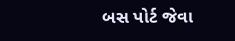બસ પોર્ટ જેવા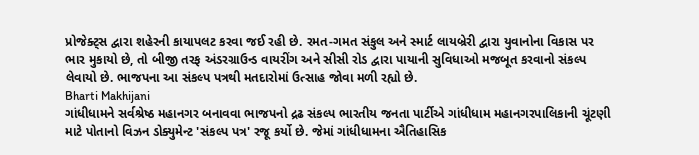પ્રોજેક્ટ્સ દ્વારા શહેરની કાયાપલટ કરવા જઈ રહી છે. રમત-ગમત સંકુલ અને સ્માર્ટ લાયબ્રેરી દ્વારા યુવાનોના વિકાસ પર ભાર મુકાયો છે, તો બીજી તરફ અંડરગ્રાઉન્ડ વાયરીંગ અને સીસી રોડ દ્વારા પાયાની સુવિધાઓ મજબૂત કરવાનો સંકલ્પ લેવાયો છે. ભાજપના આ સંકલ્પ પત્રથી મતદારોમાં ઉત્સાહ જોવા મળી રહ્યો છે.
Bharti Makhijani
ગાંધીધામને સર્વશ્રેષ્ઠ મહાનગર બનાવવા ભાજપનો દ્રઢ સંકલ્પ ભારતીય જનતા પાર્ટીએ ગાંધીધામ મહાનગરપાલિકાની ચૂંટણી માટે પોતાનો વિઝન ડોક્યુમેન્ટ 'સંકલ્પ પત્ર' રજૂ કર્યો છે. જેમાં ગાંધીધામના ઐતિહાસિક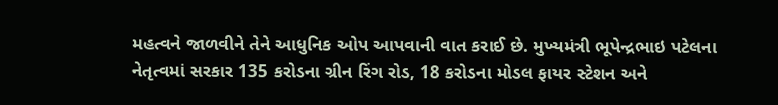મહત્વને જાળવીને તેને આધુનિક ઓપ આપવાની વાત કરાઈ છે. મુખ્યમંત્રી ભૂપેન્દ્રભાઇ પટેલના નેતૃત્વમાં સરકાર 135 કરોડના ગ્રીન રિંગ રોડ, 18 કરોડના મોડલ ફાયર સ્ટેશન અને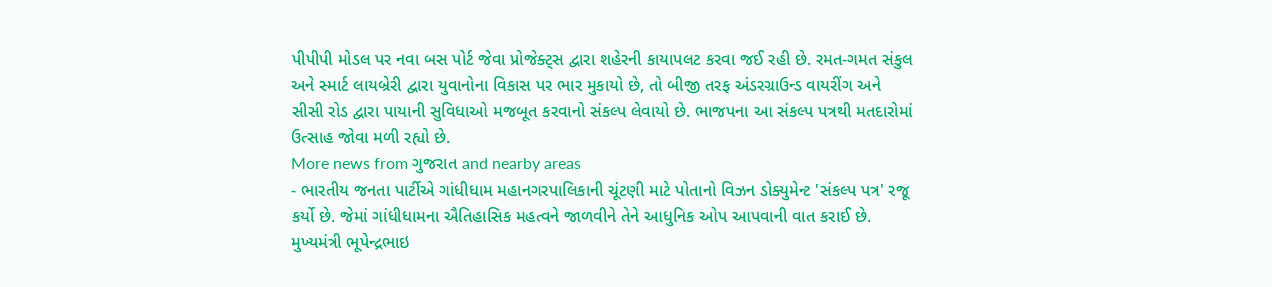પીપીપી મોડલ પર નવા બસ પોર્ટ જેવા પ્રોજેક્ટ્સ દ્વારા શહેરની કાયાપલટ કરવા જઈ રહી છે. રમત-ગમત સંકુલ અને સ્માર્ટ લાયબ્રેરી દ્વારા યુવાનોના વિકાસ પર ભાર મુકાયો છે, તો બીજી તરફ અંડરગ્રાઉન્ડ વાયરીંગ અને સીસી રોડ દ્વારા પાયાની સુવિધાઓ મજબૂત કરવાનો સંકલ્પ લેવાયો છે. ભાજપના આ સંકલ્પ પત્રથી મતદારોમાં ઉત્સાહ જોવા મળી રહ્યો છે.
More news from ગુજરાત and nearby areas
- ભારતીય જનતા પાર્ટીએ ગાંધીધામ મહાનગરપાલિકાની ચૂંટણી માટે પોતાનો વિઝન ડોક્યુમેન્ટ 'સંકલ્પ પત્ર' રજૂ કર્યો છે. જેમાં ગાંધીધામના ઐતિહાસિક મહત્વને જાળવીને તેને આધુનિક ઓપ આપવાની વાત કરાઈ છે. મુખ્યમંત્રી ભૂપેન્દ્રભાઇ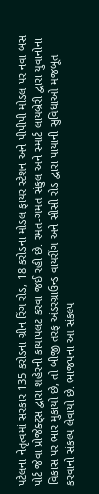પટેલના નેતૃત્વમાં સરકાર 135 કરોડના ગ્રીન રિંગ રોડ, 18 કરોડના મોડલ ફાયર સ્ટેશન અને પીપીપી મોડલ પર નવા બસ પોર્ટ જેવા પ્રોજેક્ટ્સ દ્વારા શહેરની કાયાપલટ કરવા જઈ રહી છે. રમત-ગમત સંકુલ અને સ્માર્ટ લાયબ્રેરી દ્વારા યુવાનોના વિકાસ પર ભાર મુકાયો છે, તો બીજી તરફ અંડરગ્રાઉન્ડ વાયરીંગ અને સીસી રોડ દ્વારા પાયાની સુવિધાઓ મજબૂત કરવાનો સંકલ્પ લેવાયો છે. ભાજપના આ સંકલ્પ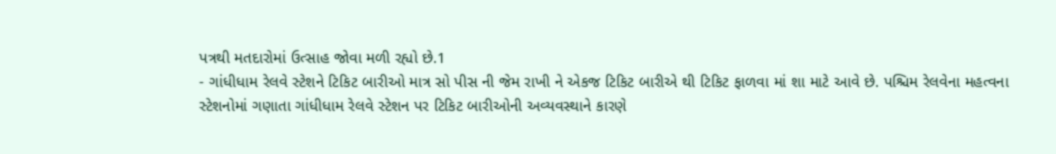પત્રથી મતદારોમાં ઉત્સાહ જોવા મળી રહ્યો છે.1
- ગાંધીધામ રેલવે સ્ટેશને ટિકિટ બારીઓ માત્ર સો પીસ ની જેમ રાખી ને એકજ ટિકિટ બારીએ થી ટિકિટ ફાળવા માં શા માટે આવે છે. પશ્ચિમ રેલવેના મહત્વના સ્ટેશનોમાં ગણાતા ગાંધીધામ રેલવે સ્ટેશન પર ટિકિટ બારીઓની અવ્યવસ્થાને કારણે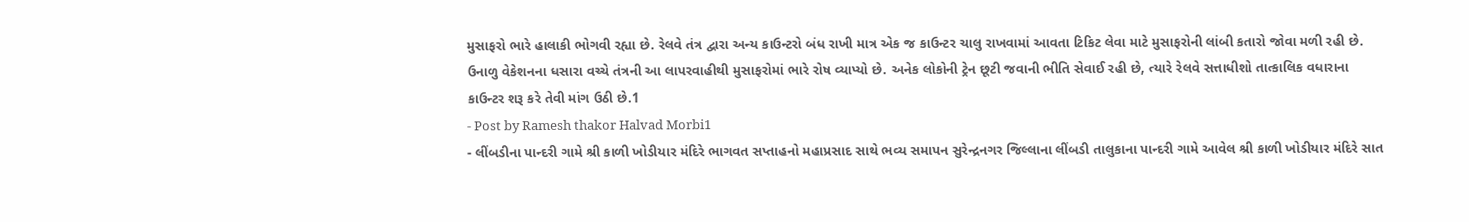મુસાફરો ભારે હાલાકી ભોગવી રહ્યા છે. રેલવે તંત્ર દ્વારા અન્ય કાઉન્ટરો બંધ રાખી માત્ર એક જ કાઉન્ટર ચાલુ રાખવામાં આવતા ટિકિટ લેવા માટે મુસાફરોની લાંબી કતારો જોવા મળી રહી છે. ઉનાળુ વેકેશનના ધસારા વચ્ચે તંત્રની આ લાપરવાહીથી મુસાફરોમાં ભારે રોષ વ્યાપ્યો છે. અનેક લોકોની ટ્રેન છૂટી જવાની ભીતિ સેવાઈ રહી છે, ત્યારે રેલવે સત્તાધીશો તાત્કાલિક વધારાના કાઉન્ટર શરૂ કરે તેવી માંગ ઉઠી છે.1
- Post by Ramesh thakor Halvad Morbi1
- લીંબડીના પાન્દરી ગામે શ્રી કાળી ખોડીયાર મંદિરે ભાગવત સપ્તાહનો મહાપ્રસાદ સાથે ભવ્ય સમાપન સુરેન્દ્રનગર જિલ્લાના લીંબડી તાલુકાના પાન્દરી ગામે આવેલ શ્રી કાળી ખોડીયાર મંદિરે સાત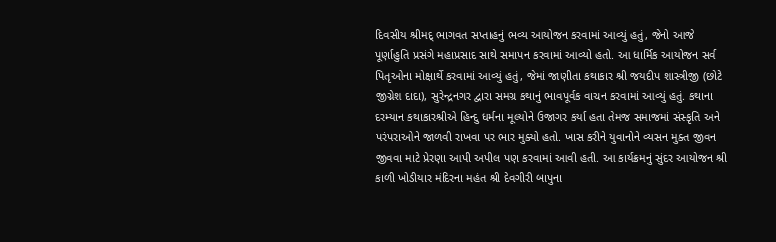દિવસીય શ્રીમદ્ ભાગવત સપ્તાહનું ભવ્ય આયોજન કરવામાં આવ્યું હતું, જેનો આજે પૂર્ણાહુતિ પ્રસંગે મહાપ્રસાદ સાથે સમાપન કરવામાં આવ્યો હતો. આ ધાર્મિક આયોજન સર્વ પિતૃઓના મોક્ષાર્થે કરવામાં આવ્યું હતું, જેમાં જાણીતા કથાકાર શ્રી જયદીપ શાસ્ત્રીજી (છોટે જીગ્નેશ દાદા), સુરેન્દ્રનગર દ્વારા સમગ્ર કથાનું ભાવપૂર્વક વાચન કરવામાં આવ્યું હતું. કથાના દરમ્યાન કથાકારશ્રીએ હિન્દુ ધર્મના મૂલ્યોને ઉજાગર કર્યા હતા તેમજ સમાજમાં સંસ્કૃતિ અને પરંપરાઓને જાળવી રાખવા પર ભાર મુક્યો હતો. ખાસ કરીને યુવાનોને વ્યસન મુક્ત જીવન જીવવા માટે પ્રેરણા આપી અપીલ પણ કરવામાં આવી હતી. આ કાર્યક્રમનું સુંદર આયોજન શ્રી કાળી ખોડીયાર મંદિરના મહંત શ્રી દેવગીરી બાપુના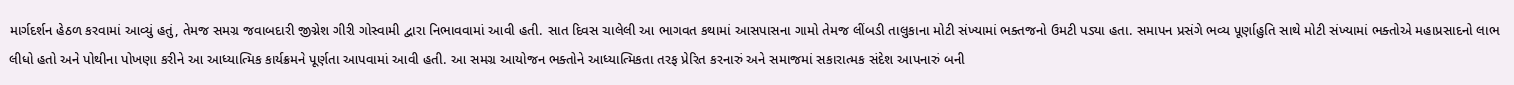માર્ગદર્શન હેઠળ કરવામાં આવ્યું હતું, તેમજ સમગ્ર જવાબદારી જીગ્નેશ ગીરી ગોસ્વામી દ્વારા નિભાવવામાં આવી હતી. સાત દિવસ ચાલેલી આ ભાગવત કથામાં આસપાસના ગામો તેમજ લીંબડી તાલુકાના મોટી સંખ્યામાં ભક્તજનો ઉમટી પડ્યા હતા. સમાપન પ્રસંગે ભવ્ય પૂર્ણાહુતિ સાથે મોટી સંખ્યામાં ભક્તોએ મહાપ્રસાદનો લાભ લીધો હતો અને પોથીના પોખણા કરીને આ આધ્યાત્મિક કાર્યક્રમને પૂર્ણતા આપવામાં આવી હતી. આ સમગ્ર આયોજન ભક્તોને આધ્યાત્મિકતા તરફ પ્રેરિત કરનારું અને સમાજમાં સકારાત્મક સંદેશ આપનારું બની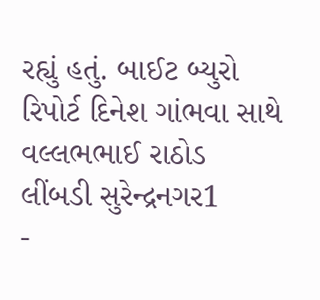રહ્યું હતું. બાઈટ બ્યુરો રિપોર્ટ દિનેશ ગાંભવા સાથે વલ્લભભાઈ રાઠોડ લીંબડી સુરેન્દ્રનગર1
-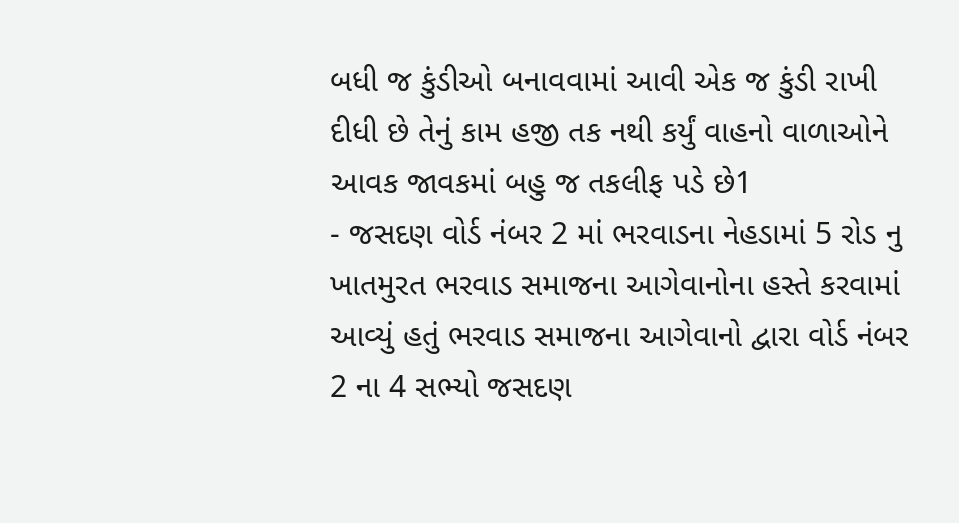બધી જ કુંડીઓ બનાવવામાં આવી એક જ કુંડી રાખી દીધી છે તેનું કામ હજી તક નથી કર્યું વાહનો વાળાઓને આવક જાવકમાં બહુ જ તકલીફ પડે છે1
- જસદણ વોર્ડ નંબર 2 માં ભરવાડના નેહડામાં 5 રોડ નુ ખાતમુરત ભરવાડ સમાજના આગેવાનોના હસ્તે કરવામાં આવ્યું હતું ભરવાડ સમાજના આગેવાનો દ્વારા વોર્ડ નંબર 2 ના 4 સભ્યો જસદણ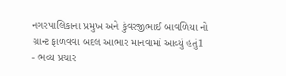નગરપાલિકાના પ્રમુખ અને કુંવરજીભાઈ બાવળિયા નો ગ્રાન્ટ ફાળવવા બદલ આભાર માનવામાં આવ્યું હતું1
- ભવ્ય પ્રચાર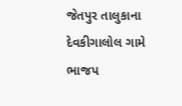જેતપુર તાલુકાના દેવકીગાલોલ ગામે ભાજપ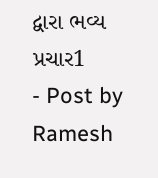દ્વારા ભવ્ય પ્રચાર1
- Post by Ramesh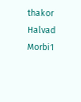thakor Halvad Morbi1